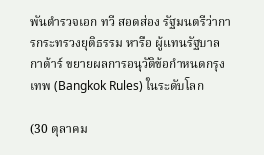พันตำรวจเอก ทวี สอดส่อง รัฐมนตรีว่าการกระทรวงยุติธรรม หารือ ผู้แทนรัฐบาลกาต้าร์ ขยายผลการอนุวัติข้อกำหนดกรุงเทพ (Bangkok Rules) ในระดับโลก

(30 ตุลาคม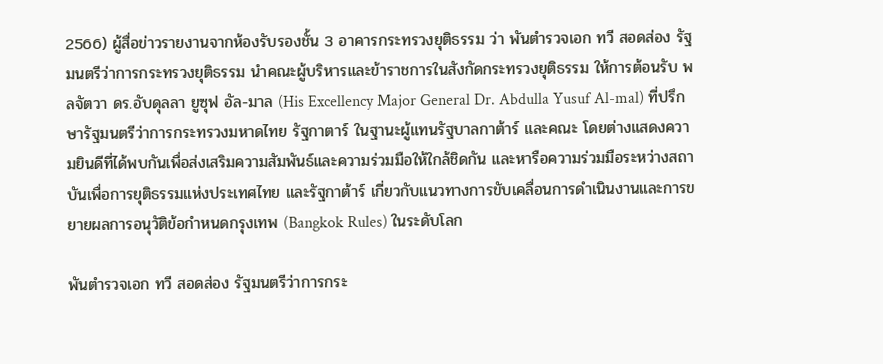2566) ผู้สื่อข่าวรายงานจากห้องรับรองชั้น 3 อาคารกระทรวงยุติธรรม ว่า พันตำรวจเอก ทวี สอดส่อง รัฐมนตรีว่าการกระทรวงยุติธรรม นำคณะผู้บริหารและข้าราชการในสังกัดกระทรวงยุติธรรม ให้การต้อนรับ พลจัตวา ดร.อับดุลลา ยูซุฟ อัล-มาล (His Excellency Major General Dr. Abdulla Yusuf Al-mal) ที่ปรึกษารัฐมนตรีว่าการกระทรวงมหาดไทย รัฐกาตาร์ ในฐานะผู้แทนรัฐบาลกาต้าร์ และคณะ โดยต่างแสดงความยินดีที่ได้พบกันเพื่อส่งเสริมความสัมพันธ์และความร่วมมือให้ใกล้ชิดกัน และหารือความร่วมมือระหว่างสถาบันเพื่อการยุติธรรมแห่งประเทศไทย และรัฐกาต้าร์ เกี่ยวกับแนวทางการขับเคลื่อนการดำเนินงานและการขยายผลการอนุวัติข้อกำหนดกรุงเทพ (Bangkok Rules) ในระดับโลก

พันตำรวจเอก ทวี สอดส่อง รัฐมนตรีว่าการกระ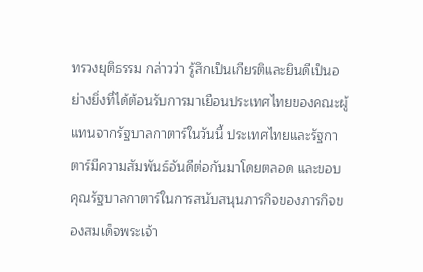ทรวงยุติธรรม กล่าวว่า รู้สึกเป็นเกียรติและยินดีเป็นอย่างยิ่งที่ได้ต้อนรับการมาเยือนประเทศไทยของคณะผู้แทนจากรัฐบาลกาตาร์ในวันนี้ ประเทศไทยและรัฐกาตาร์มีความสัมพันธ์อันดีต่อกันมาโดยตลอด และขอบคุณรัฐบาลกาตาร์ในการสนับสนุนภารกิจของภารกิจของสมเด็จพระเจ้า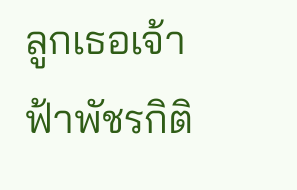ลูกเธอเจ้าฟ้าพัชรกิติ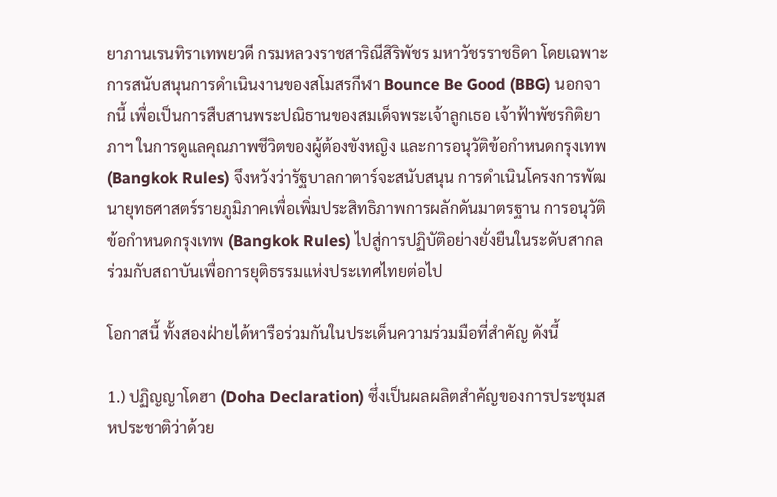ยาภานเรนทิราเทพยวดี กรมหลวงราชสาริณีสิริพัชร มหาวัชรราชธิดา โดยเฉพาะการสนับสนุนการดำเนินงานของสโมสรกีฬา Bounce Be Good (BBG) นอกจากนี้ เพื่อเป็นการสืบสานพระปณิธานของสมเด็จพระเจ้าลูกเธอ เจ้าฟ้าพัชรกิติยาภาฯ ในการดูแลคุณภาพชีวิตของผู้ต้องขังหญิง และการอนุวัติข้อกำหนดกรุงเทพ (Bangkok Rules) จึงหวังว่ารัฐบาลกาตาร์จะสนับสนุน การดำเนินโครงการพัฒนายุทธศาสตร์รายภูมิภาคเพื่อเพิ่มประสิทธิภาพการผลักดันมาตรฐาน การอนุวัติข้อกำหนดกรุงเทพ (Bangkok Rules) ไปสู่การปฏิบัติอย่างยั่งยืนในระดับสากลร่วมกับสถาบันเพื่อการยุติธรรมแห่งประเทศไทยต่อไป

โอกาสนี้ ทั้งสองฝ่ายได้หารือร่วมกันในประเด็นความร่วมมือที่สำคัญ ดังนี้

1.) ปฏิญญาโดฮา (Doha Declaration) ซึ่งเป็นผลผลิตสำคัญของการประชุมสหประชาติว่าด้วย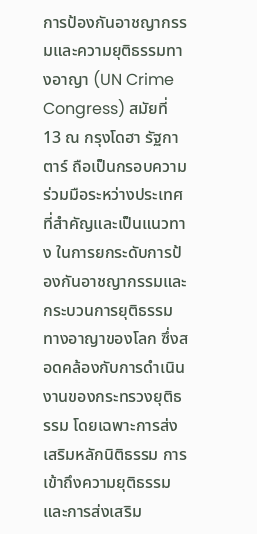การป้องกันอาชญากรรมและความยุติธรรมทางอาญา (UN Crime Congress) สมัยที่ 13 ณ กรุงโดฮา รัฐกาตาร์ ถือเป็นกรอบความร่วมมือระหว่างประเทศที่สำคัญและเป็นแนวทาง ในการยกระดับการป้องกันอาชญากรรมและกระบวนการยุติธรรมทางอาญาของโลก ซึ่งสอดคล้องกับการดำเนินงานของกระทรวงยุติธรรม โดยเฉพาะการส่งเสริมหลักนิติธรรม การเข้าถึงความยุติธรรมและการส่งเสริม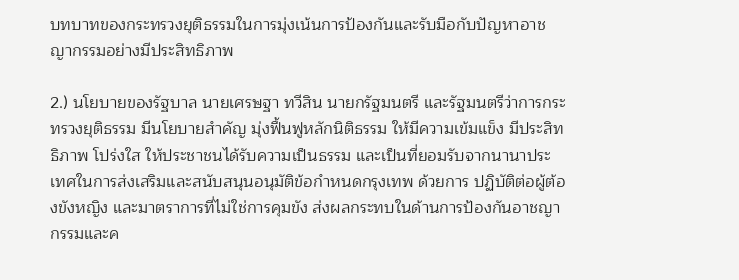บทบาทของกระทรวงยุติธรรมในการมุ่งเน้นการป้องกันและรับมือกับปัญหาอาชญากรรมอย่างมีประสิทธิภาพ

2.) นโยบายของรัฐบาล นายเศรษฐา ทวีสิน นายกรัฐมนตรี และรัฐมนตรีว่าการกระทรวงยุติธรรม มีนโยบายสำคัญ มุ่งฟื้นฟูหลักนิติธรรม ให้มีความเข้มแข็ง มีประสิทธิภาพ โปร่งใส ให้ประชาชนได้รับความเป็นธรรม และเป็นที่ยอมรับจากนานาประเทศในการส่งเสริมและสนับสนุนอนุมัติข้อกำหนดกรุงเทพ ด้วยการ ปฏิบัติต่อผู้ต้องขังหญิง และมาตราการที่ไม่ใช่การคุมขัง ส่งผลกระทบในด้านการป้องกันอาชญากรรมและค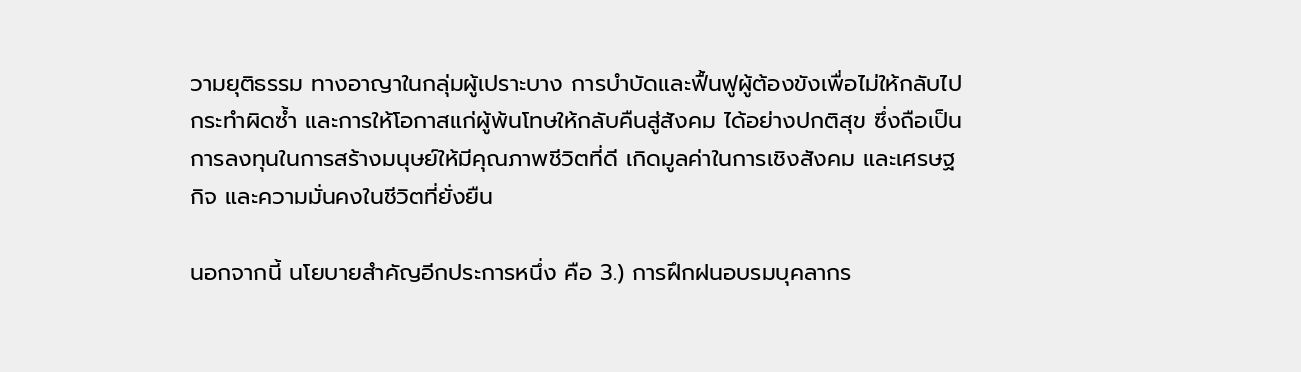วามยุติธรรม ทางอาญาในกลุ่มผู้เปราะบาง การบำบัดและฟื้นฟูผู้ต้องขังเพื่อไม่ให้กลับไปกระทำผิดซ้ำ และการให้โอกาสแก่ผู้พ้นโทษให้กลับคืนสู่สังคม ได้อย่างปกติสุข ซึ่งถือเป็นการลงทุนในการสร้างมนุษย์ให้มีคุณภาพชีวิตที่ดี เกิดมูลค่าในการเชิงสังคม และเศรษฐกิจ และความมั่นคงในชีวิตที่ยั่งยืน

นอกจากนี้ นโยบายสำคัญอีกประการหนึ่ง คือ 3.) การฝึกฝนอบรมบุคลากร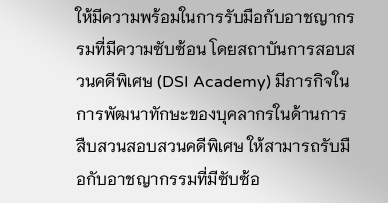ให้มีความพร้อมในการรับมือกับอาชญากรรมที่มีความซับซ้อน โดยสถาบันการสอบสวนคดีพิเศษ (DSI Academy) มีภารกิจในการพัฒนาทักษะของบุคลากรในด้านการสืบสวนสอบสวนคดีพิเศษ ให้สามารถรับมือกับอาชญากรรมที่มีซับซ้อ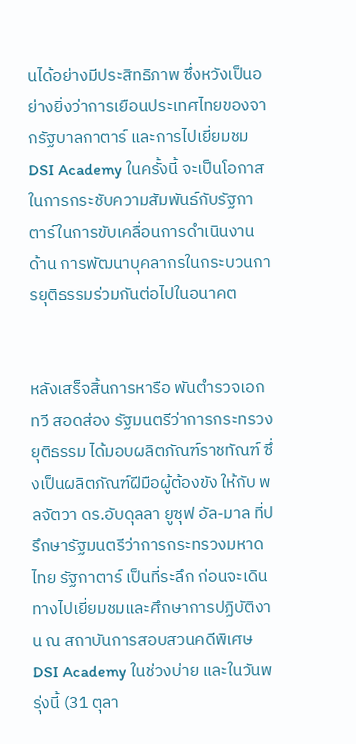นได้อย่างมีประสิทธิภาพ ซึ่งหวังเป็นอย่างยิ่งว่าการเยือนประเทศไทยของจากรัฐบาลกาตาร์ และการไปเยี่ยมชม DSI Academy ในครั้งนี้ จะเป็นโอกาสในการกระชับความสัมพันธ์กับรัฐกาตาร์ในการขับเคลื่อนการดำเนินงานด้าน การพัฒนาบุคลากรในกระบวนการยุติธรรมร่วมกันต่อไปในอนาคต


หลังเสร็จสิ้นการหารือ พันตำรวจเอก ทวี สอดส่อง รัฐมนตรีว่าการกระทรวงยุติธรรม ได้มอบผลิตภัณฑ์ราชทัณฑ์ ซึ่งเป็นผลิตภัณฑ์ฝีมือผู้ต้องขัง ให้กับ พลจัตวา ดร.อับดุลลา ยูซุฟ อัล-มาล ที่ปรึกษารัฐมนตรีว่าการกระทรวงมหาดไทย รัฐกาตาร์ เป็นที่ระลึก ก่อนจะเดินทางไปเยี่ยมชมและศึกษาการปฏิบัติงาน ณ สถาบันการสอบสวนคดีพิเศษ DSI Academy ในช่วงบ่าย และในวันพรุ่งนี้ (31 ตุลา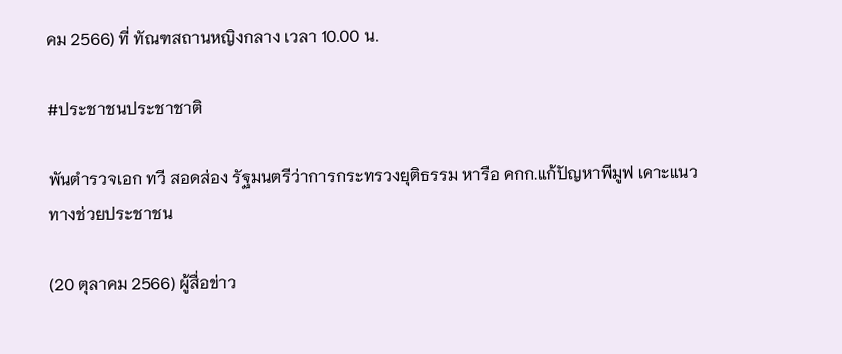คม 2566) ที่ ทัณฑสถานหญิงกลาง เวลา 10.00 น.

#ประชาชนประชาชาติ

พันตำรวจเอก ทวี สอดส่อง รัฐมนตรีว่าการกระทรวงยุติธรรม หารือ คกก.แก้ปัญหาพีมูฟ เคาะแนวทางช่วยประชาชน

(20 ตุลาคม 2566) ผู้สื่อข่าว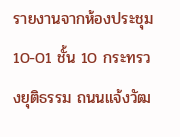รายงานจากห้องประชุม 10-01 ชั้น 10 กระทรวงยุติธรรม ถนนแจ้งวัฒ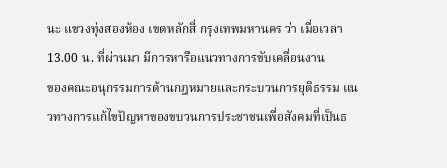นะ แขวงทุ่งสองห้อง เขตหลักสี่ กรุงเทพมหานคร ว่า เมื่อเวลา 13.00 น. ที่ผ่านมา มีการหารือแนวทางการขับเคลื่อนงาน
ของคณะอนุกรรมการด้านกฎหมายและกระบวนการยุติธรรม แนวทางการแก้ไขปัญหาของขบวนการประชาชนเพื่อสังคมที่เป็นธ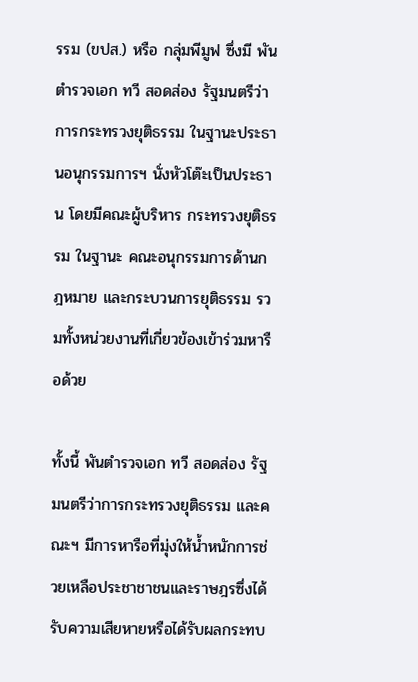รรม (ขปส.) หรือ กลุ่มพีมูฟ ซึ่งมี พันตำรวจเอก ทวี สอดส่อง รัฐมนตรีว่าการกระทรวงยุติธรรม ในฐานะประธานอนุกรรมการฯ นั่งหัวโต๊ะเป็นประธาน โดยมีคณะผู้บริหาร กระทรวงยุติธรรม ในฐานะ คณะอนุกรรมการด้านกฎหมาย และกระบวนการยุติธรรม รวมทั้งหน่วยงานที่เกี่ยวข้องเข้าร่วมหารือด้วย

ทั้งนี้ พันตำรวจเอก ทวี สอดส่อง รัฐมนตรีว่าการกระทรวงยุติธรรม และคณะฯ มีการหารือที่มุ่งให้น้ำหนักการช่วยเหลือประชาชาชนและราษฎรซึ่งได้รับความเสียหายหรือได้รับผลกระทบ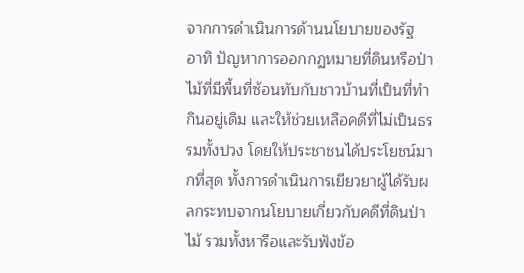จากการดำเนินการด้านนโยบายของรัฐ อาทิ ปัญหาการออกกฏหมายที่ดินหรือป่าไม้ที่มีพื้นที่ซ้อนทับกับชาวบ้านที่เป็นที่ทำกินอยู่เดิม และให้ช่วยเหลือคดีที่ไม่เป็นธรรมทั้งปวง โดยให้ประชาชนได้ประโยชน์มากที่สุด ทั้งการดำเนินการเยียวยาผู้ได้รับผลกระทบจากนโยบายเกี่ยวกับคดีที่ดินป่าไม้ รวมทั้งหารือและรับฟังข้อ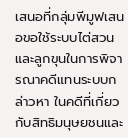เสนอที่กลุ่มพีมูฟเสนอขอใช้ระบบไต่สวนและลูกขุนในการพิจารณาคดีแทนระบบกล่าวหา ในคดีที่เกี่ยวกับสิทธิมนุษยชนและ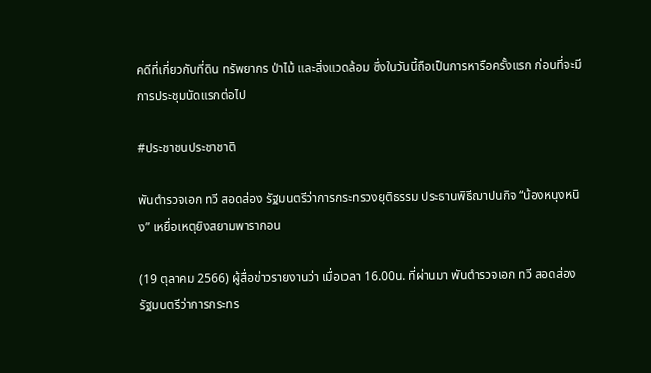คดีที่เกี่ยวกับที่ดิน ทรัพยากร ป่าไม้ และสิ่งแวดล้อม ซึ่งในวันนี้ถือเป็นการหารือครั้งแรก ก่อนที่จะมีการประชุมนัดแรกต่อไป

#ประชาชนประชาชาติ

พันตำรวจเอก ทวี สอดส่อง รัฐมนตรีว่าการกระทรวงยุติธรรม ประธานพิธีฌาปนกิจ “น้องหนุงหนิง” เหยื่อเหตุยิงสยามพารากอน

(19 ตุลาคม 2566) ผู้สื่อข่าวรายงานว่า เมื่อเวลา 16.00น. ที่ผ่านมา พันตำรวจเอก ทวี สอดส่อง รัฐมนตรีว่าการกระทร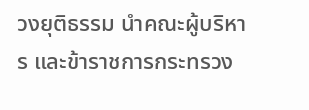วงยุติธรรม นำคณะผู้บริหาร และข้าราชการกระทรวง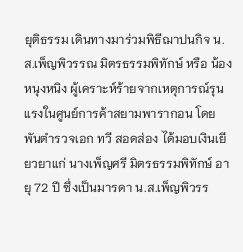ยุติธรรม เดินทางมาร่วมพิธีฌาปนกิจ น.ส.เพ็ญพิวรรณ มิตรธรรมพิทักษ์ หรือ น้องหนุงหนิง ผู้เคราะห์ร้ายจากเหตุการณ์รุนแรงในศูนย์การค้าสยามพารากอน โดย พันตำรวจเอก ทวี สอดส่อง ได้มอบเงินเยียวยาแก่ นางเพ็ญศรี มิตรธรรมพิทักษ์ อายุ 72 ปี ซึ่งเป็นมารดา น.ส.เพ็ญพิวรร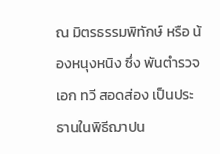ณ มิตรธรรมพิทักษ์ หรือ น้องหนุงหนิง ซึ่ง พันตำรวจเอก ทวี สอดส่อง เป็นประธานในพิธีฌาปน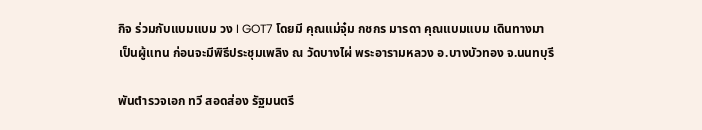กิจ ร่วมกับแบมแบม วง I GOT7 โดยมี คุณแม่จุ๋ม กชกร มารดา คุณแบมแบม เดินทางมาเป็นผู้แทน ก่อนจะมีพิธีประชุมเพลิง ณ วัดบางไผ่ พระอารามหลวง อ.บางบัวทอง จ.นนทบุรี

พันตำรวจเอก ทวี สอดส่อง รัฐมนตรี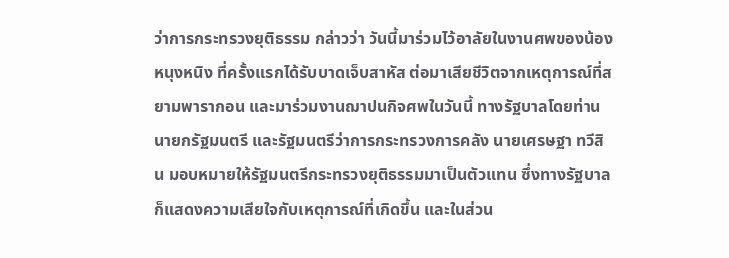ว่าการกระทรวงยุติธรรม กล่าวว่า วันนี้มาร่วมไว้อาลัยในงานศพของน้องหนุงหนิง ที่ครั้งแรกได้รับบาดเจ็บสาหัส ต่อมาเสียชีวิตจากเหตุการณ์ที่สยามพารากอน และมาร่วมงานฌาปนกิจศพในวันนี้ ทางรัฐบาลโดยท่านนายกรัฐมนตรี และรัฐมนตรีว่าการกระทรวงการคลัง นายเศรษฐา ทวีสิน มอบหมายให้รัฐมนตรีกระทรวงยุติธรรมมาเป็นตัวแทน ซึ่งทางรัฐบาลก็แสดงความเสียใจกับเหตุการณ์ที่เกิดขึ้น และในส่วน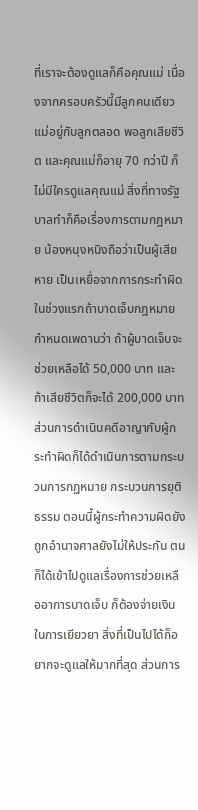ที่เราจะต้องดูแลก็คือคุณแม่ เนื่องจากครอบครัวนี้มีลูกคนเดียวแม่อยู่กับลูกตลอด พอลูกเสียชีวิต และคุณแม่ก็อายุ 70 กว่าปี ก็ไม่มีใครดูแลคุณแม่ สิ่งที่ทางรัฐบาลทำก็คือเรื่องการตามกฎหมาย น้องหนุงหนิงถือว่าเป็นผู้เสียหาย เป็นเหยื่อจากการกระทำผิด ในช่วงแรกถ้าบาดเจ็บกฎหมายกำหนดเพดานว่า ถ้าผู้บาดเจ็บจะช่วยเหลือได้ 50,000 บาท และถ้าเสียชีวิตก็จะได้ 200,000 บาท ส่วนการดำเนินคดีอาญากับผู้กระทำผิดก็ได้ดำเนินการตามกระบวนการกฏหมาย กระบวนการยุติธรรม ตอนนี้ผู้กระทำความผิดยังถูกอำนาจศาลยังไม่ให้ประกัน ตนก็ได้เข้าไปดูแลเรื่องการช่วยเหลืออาการบาดเจ็บ ก็ต้องจ่ายเงินในการเยียวยา สิ่งที่เป็นไปได้ก็อยากจะดูแลให้มากที่สุด ส่วนการ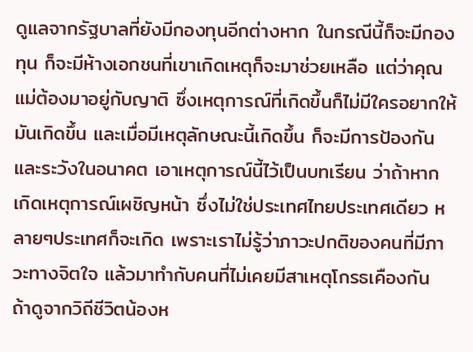ดูแลจากรัฐบาลที่ยังมีกองทุนอีกต่างหาก ในกรณีนี้ก็จะมีกองทุน ก็จะมีห้างเอกชนที่เขาเกิดเหตุก็จะมาช่วยเหลือ แต่ว่าคุณแม่ต้องมาอยู่กับญาติ ซึ่งเหตุการณ์ที่เกิดขึ้นก็ไม่มีใครอยากให้มันเกิดขึ้น และเมื่อมีเหตุลักษณะนี้เกิดขึ้น ก็จะมีการป้องกันและระวังในอนาคต เอาเหตุการณ์นี้ไว้เป็นบทเรียน ว่าถ้าหากเกิดเหตุการณ์เผชิญหน้า ซึ่งไม่ใช่ประเทศไทยประเทศเดียว หลายๆประเทศก็จะเกิด เพราะเราไม่รู้ว่าภาวะปกติของคนที่มีภาวะทางจิตใจ แล้วมาทำกับคนที่ไม่เคยมีสาเหตุโกรธเคืองกัน ถ้าดูจากวิถีชีวิตน้องห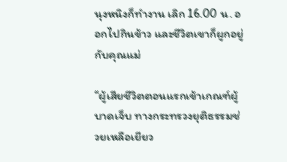นุงหนิงก็ทำงาน เลิก 16.00 น. ออกไปกินข้าว และชีวิตเขาก็ผูกอยู่กับคุณแม่

“ผู้เสียชีวิตตอนแรกเข้าเกณฑ์ผู้บาดเจ็บ ทางกระทรวงยุติธรรมช่วยเหลือเยียว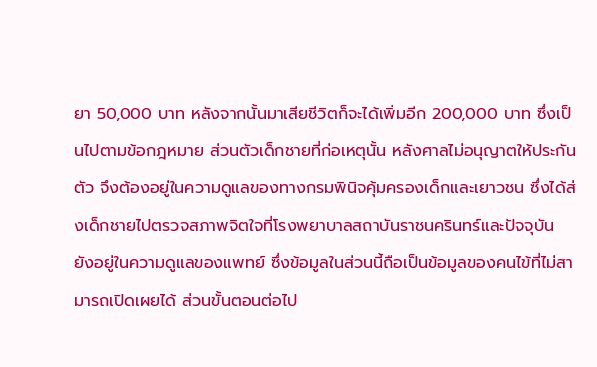ยา 50,000 บาท หลังจากนั้นมาเสียชีวิตก็จะได้เพิ่มอีก 200,000 บาท ซึ่งเป็นไปตามข้อกฎหมาย ส่วนตัวเด็กชายที่ก่อเหตุนั้น หลังศาลไม่อนุญาตให้ประกันตัว จึงต้องอยู่ในความดูแลของทางกรมพินิจคุ้มครองเด็กและเยาวชน ซึ่งได้ส่งเด็กชายไปตรวจสภาพจิตใจที่โรงพยาบาลสถาบันราชนครินทร์และปัจจุบัน ยังอยู่ในความดูแลของแพทย์ ซึ่งข้อมูลในส่วนนี้ถือเป็นข้อมูลของคนไข้ที่ไม่สามารถเปิดเผยได้ ส่วนขั้นตอนต่อไป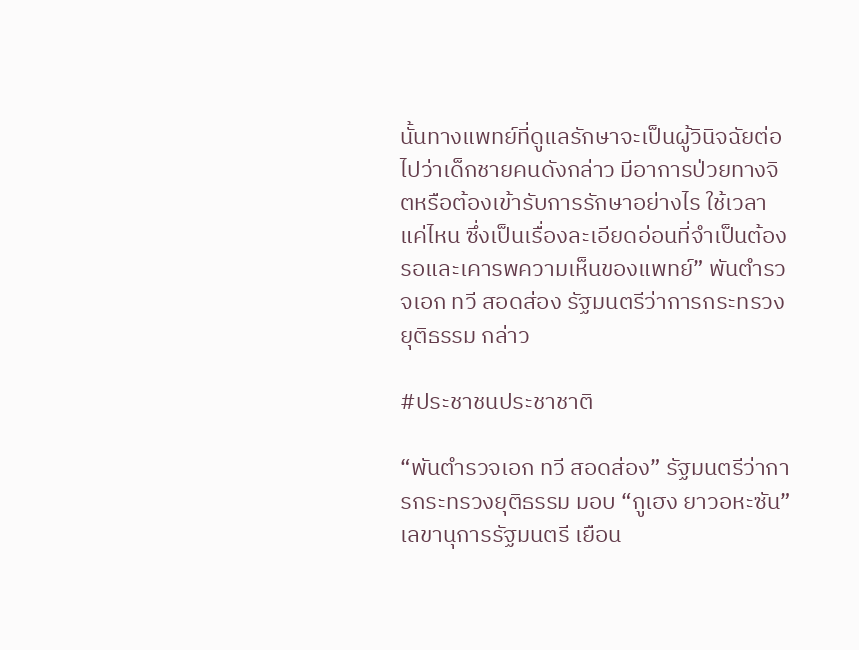นั้นทางแพทย์ที่ดูแลรักษาจะเป็นผู้วินิจฉัยต่อไปว่าเด็กชายคนดังกล่าว มีอาการป่วยทางจิตหรือต้องเข้ารับการรักษาอย่างไร ใช้เวลาแค่ไหน ซึ่งเป็นเรื่องละเอียดอ่อนที่จำเป็นต้องรอและเคารพความเห็นของแพทย์” พันตำรวจเอก ทวี สอดส่อง รัฐมนตรีว่าการกระทรวงยุติธรรม กล่าว

#ประชาชนประชาชาติ

“พันตำรวจเอก ทวี สอดส่อง” รัฐมนตรีว่าการกระทรวงยุติธรรม มอบ “กูเฮง ยาวอหะซัน”เลขานุการรัฐมนตรี เยือน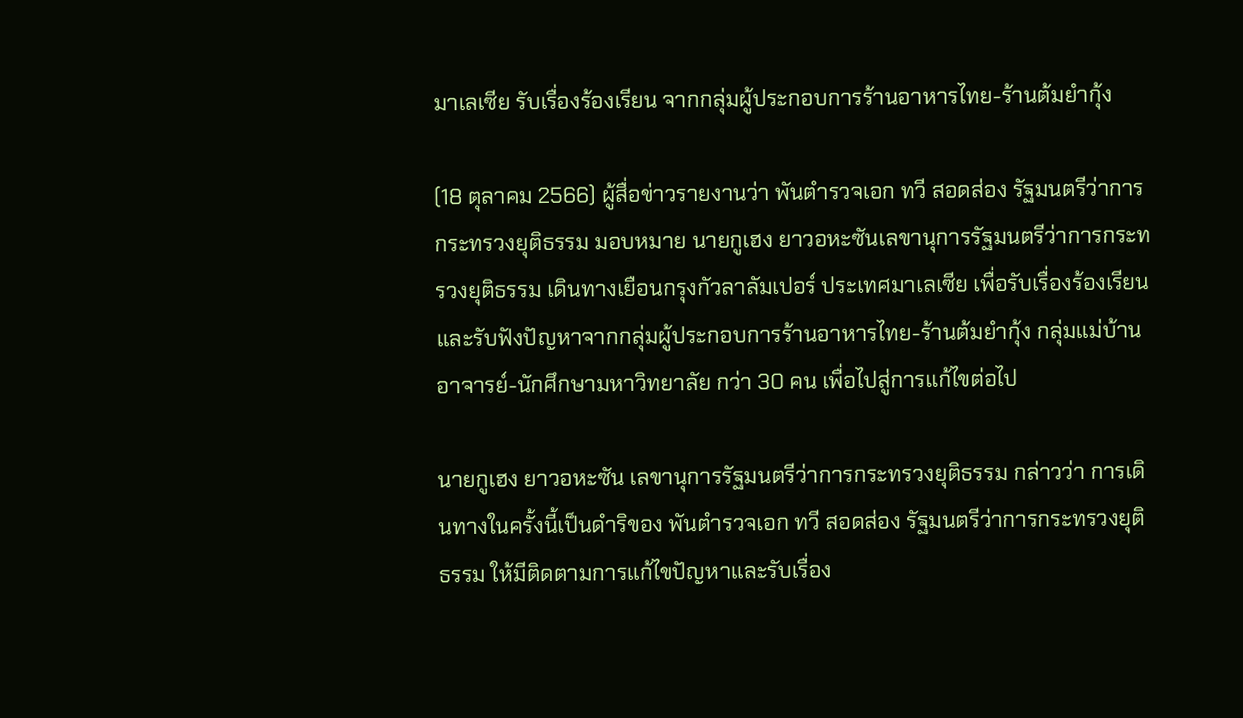มาเลเซีย รับเรื่องร้องเรียน จากกลุ่มผู้ประกอบการร้านอาหารไทย-ร้านต้มยำกุ้ง

(18 ตุลาคม 2566) ผู้สื่อข่าวรายงานว่า พันตำรวจเอก ทวี สอดส่อง รัฐมนตรีว่าการกระทรวงยุติธรรม มอบหมาย นายกูเฮง ยาวอหะซันเลขานุการรัฐมนตรีว่าการกระทรวงยุติธรรม เดินทางเยือนกรุงกัวลาลัมเปอร์ ประเทศมาเลเซีย เพื่อรับเรื่องร้องเรียนและรับฟังปัญหาจากกลุ่มผู้ประกอบการร้านอาหารไทย-ร้านต้มยำกุ้ง กลุ่มแม่บ้าน อาจารย์-นักศึกษามหาวิทยาลัย กว่า 30 คน เพื่อไปสู่การแก้ไขต่อไป

นายกูเฮง ยาวอหะซัน เลขานุการรัฐมนตรีว่าการกระทรวงยุติธรรม กล่าวว่า การเดินทางในครั้งนี้เป็นดำริของ พันตำรวจเอก ทวี สอดส่อง รัฐมนตรีว่าการกระทรวงยุติธรรม ให้มีติดตามการแก้ไขปัญหาและรับเรื่อง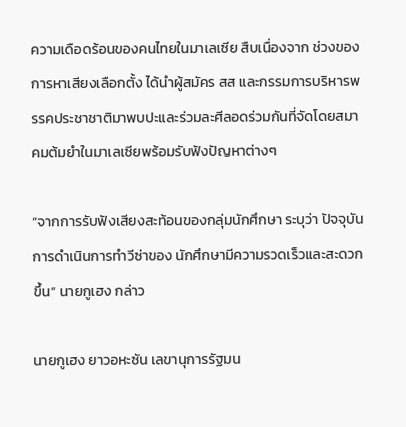ความเดือดร้อนของคนไทยในมาเลเซีย สืบเนื่องจาก ช่วงของการหาเสียงเลือกตั้ง ได้นำผู้สมัคร สส และกรรมการบริหารพรรคประชาชาติมาพบปะและร่วมละศีลอดร่วมกันที่จัดโดยสมาคมต้มยำในมาเลเซียพร้อมรับฟังปัญหาต่างๆ

“จากการรับฟังเสียงสะท้อนของกลุ่มนักศึกษา ระบุว่า ปัจจุบันการดำเนินการทำวีซ่าของ นักศึกษามีความรวดเร็วและสะดวกขึ้น” นายกูเฮง กล่าว

นายกูเฮง ยาวอหะซัน เลขานุการรัฐมน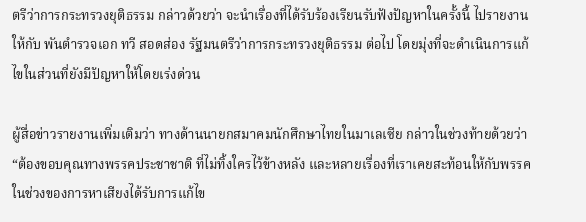ตรีว่าการกระทรวงยุติธรรม กล่าวด้วยว่า จะนำเรื่องที่ได้รับร้องเรียนรับฟังปัญหาในครั้งนี้ ไปรายงานให้กับ พันตำรวจเอก ทวี สอดส่อง รัฐมนตรีว่าการกระทรวงยุติธรรม ต่อไป โดยมุ่งที่จะดำเนินการแก้ไขในส่วนที่ยังมีปัญหาให้โดยเร่งด่วน

ผู้สื่อข่าวรายงานเพิ่มเติมว่า ทางด้านนายกสมาคมนักศึกษาไทยในมาเลเซีย กล่าวในช่วงท้ายด้วยว่า “ต้องขอบคุณทางพรรคประชาชาติ ที่ไม่ทิ้งใครไว้ข้างหลัง และหลายเรื่องที่เราเคยสะท้อนให้กับพรรคในช่วงของการหาเสียงได้รับการแก้ไข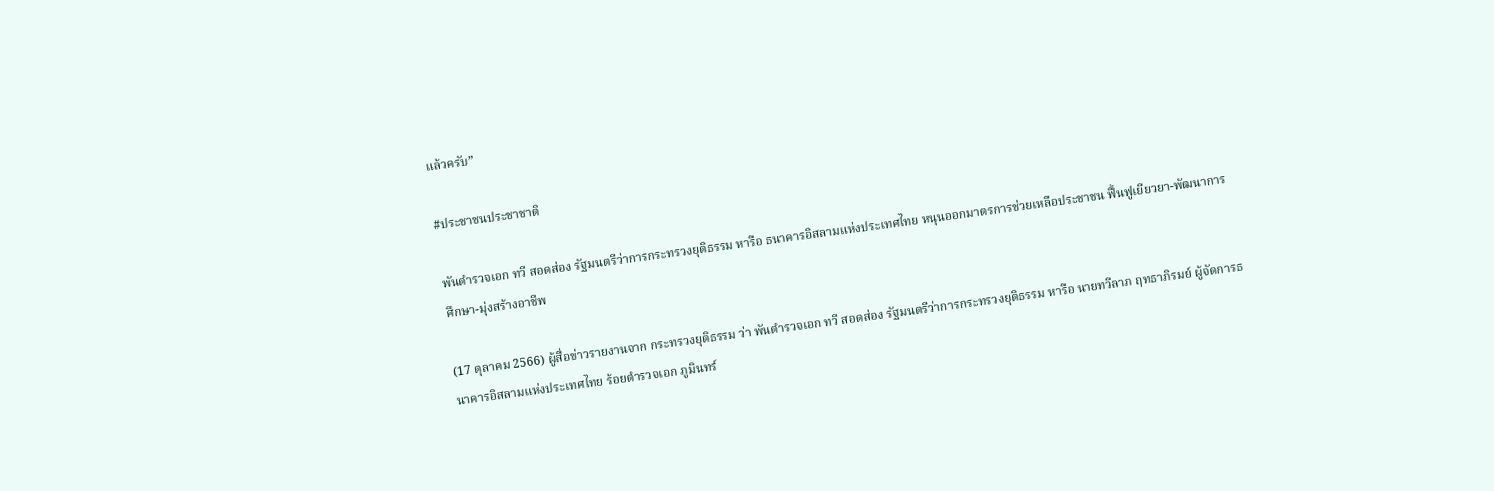แล้วครับ”

#ประชาชนประชาชาติ

พันตำรวจเอก ทวี สอดส่อง รัฐมนตรีว่าการกระทรวงยุติธรรม หารือ ธนาคารอิสลามแห่งประเทศไทย หนุนออกมาตรการช่วยเหลือประชาชน ฟื้นฟูเยียวยา-พัฒนาการศึกษา-มุ่งสร้างอาชีพ

(17 ตุลาคม 2566) ผู้สื่อข่าวรายงานจาก กระทรวงยุติธรรม ว่า พันตำรวจเอก ทวี สอดส่อง รัฐมนตรีว่าการกระทรวงยุติธรรม หารือ นายทวีลาภ ฤทธาภิรมย์ ผู้จัดการธนาคารอิสลามแห่งประเทศไทย ร้อยตำรวจเอก ภูมินทร์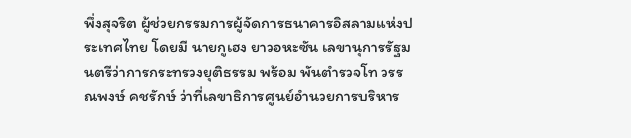พึ่งสุจริต ผู้ช่วยกรรมการผู้จัดการธนาคารอิสลามแห่งประเทศไทย โดยมี นายกูเฮง ยาวอหะซัน เลขานุการรัฐมนตรีว่าการกระทรวงยุติธรรม พร้อม พันตำรวจโท วรรณพงษ์ คชรักษ์ ว่าที่เลขาธิการศูนย์อำนวยการบริหาร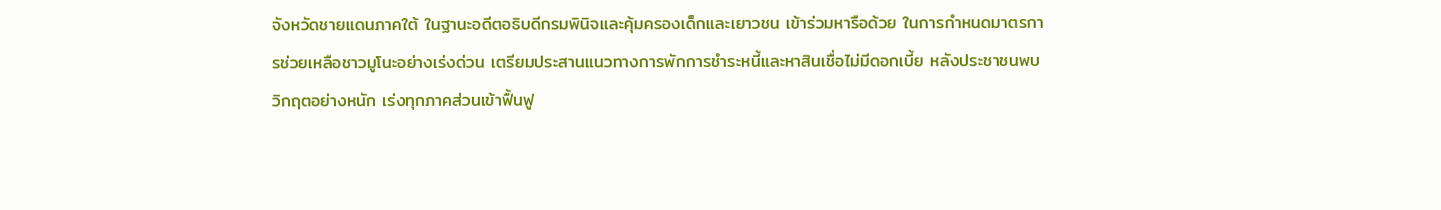จังหวัดชายแดนภาคใต้ ในฐานะอดีตอธิบดีกรมพินิจและคุ้มครองเด็กและเยาวชน เข้าร่วมหารือด้วย ในการกำหนดมาตรการช่วยเหลือชาวมูโนะอย่างเร่งด่วน เตรียมประสานแนวทางการพักการชำระหนี้และหาสินเชื่อไม่มีดอกเบี้ย หลังประชาชนพบวิกฤตอย่างหนัก เร่งทุกภาคส่วนเข้าฟื้นฟู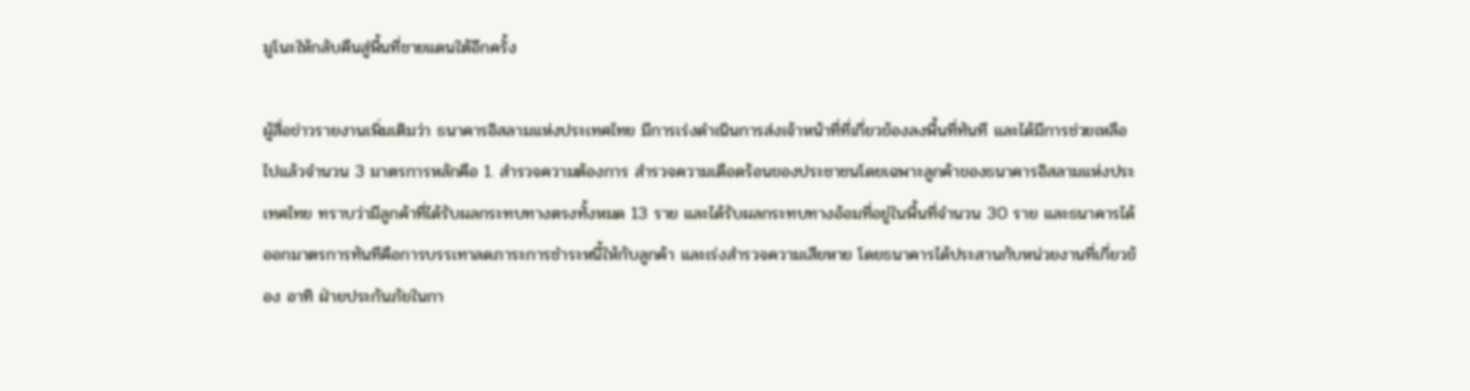มูโนะให้กลับคืนสู่พื้นที่ชายแดนใต้อีกครั้ง

ผู้สื่อข่าวรายงานเพิ่มเติมว่า ธนาคารอิสลามแห่งประเทศไทย มีการเร่งดำเนินการส่งเจ้าหน้าที่ที่เกี่ยวข้องลงพื้นที่ทันที และได้มีการช่วยเหลือไปแล้วจำนวน 3 มาตรการหลักคือ 1. สำรวจความต้องการ สำรวจความเดือดร้อนของประชาชนโดยเฉพาะลูกค้าของธนาคารอิสลามแห่งประเทศไทย ทราบว่ามีลูกค้าที่ได้รับผลกระทบทางตรงทั้งหมด 13 ราย และได้รับผลกระทบทางอ้อมที่อยู่ในพื้นที่จำนวน 30 ราย และธนาคารได้ออกมาตรการทันทีคือการบรรเทาลดภาระการชำระหนี้ให้กับลูกค้า และเร่งสำรวจความเสียหาย โดยธนาคารได้ประสานกับหน่วยงานที่เกี่ยวข้อง อาทิ ฝ่ายประกันภัยในกา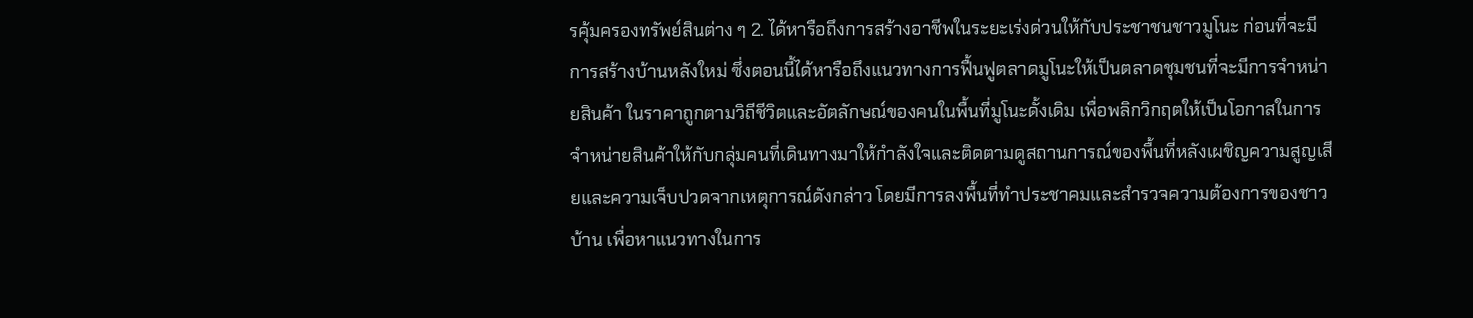รคุ้มครองทรัพย์สินต่าง ๆ 2. ได้หารือถึงการสร้างอาชีพในระยะเร่งด่วนให้กับประชาชนชาวมูโนะ ก่อนที่จะมีการสร้างบ้านหลังใหม่ ซึ่งตอนนี้ได้หารือถึงแนวทางการฟื้นฟูตลาดมูโนะให้เป็นตลาดชุมชนที่จะมีการจำหน่ายสินค้า ในราคาถูกตามวิถีชีวิตและอัตลักษณ์ของคนในพื้นที่มูโนะดั้งเดิม เพื่อพลิกวิกฤตให้เป็นโอกาสในการจำหน่ายสินค้าให้กับกลุ่มคนที่เดินทางมาให้กำลังใจและติดตามดูสถานการณ์ของพื้นที่หลังเผชิญความสูญเสียและความเจ็บปวดจากเหตุการณ์ดังกล่าว โดยมีการลงพื้นที่ทำประชาคมและสำรวจความต้องการของชาวบ้าน เพื่อหาแนวทางในการ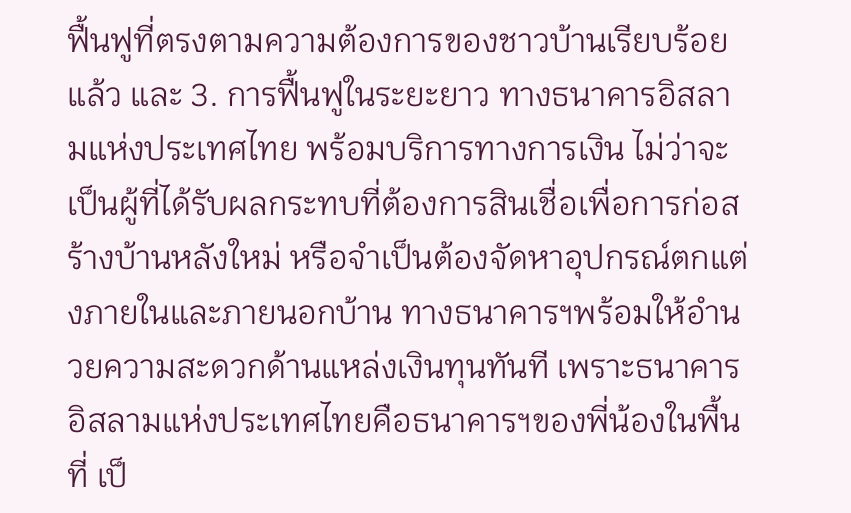ฟื้นฟูที่ตรงตามความต้องการของชาวบ้านเรียบร้อยแล้ว และ 3. การฟื้นฟูในระยะยาว ทางธนาคารอิสลามแห่งประเทศไทย พร้อมบริการทางการเงิน ไม่ว่าจะเป็นผู้ที่ได้รับผลกระทบที่ต้องการสินเชื่อเพื่อการก่อสร้างบ้านหลังใหม่ หรือจำเป็นต้องจัดหาอุปกรณ์ตกแต่งภายในและภายนอกบ้าน ทางธนาคารฯพร้อมให้อำนวยความสะดวกด้านแหล่งเงินทุนทันที เพราะธนาคารอิสลามแห่งประเทศไทยคือธนาคารฯของพี่น้องในพื้นที่ เป็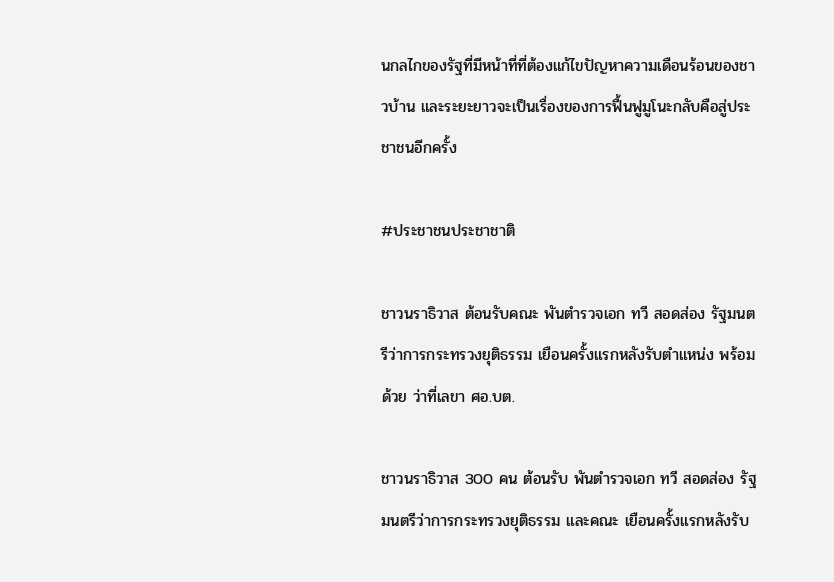นกลไกของรัฐที่มีหน้าที่ที่ต้องแก้ไขปัญหาความเดือนร้อนของชาวบ้าน และระยะยาวจะเป็นเรื่องของการฟื้นฟูมูโนะกลับคือสู่ประชาชนอีกครั้ง

#ประชาชนประชาชาติ

ชาวนราธิวาส ต้อนรับคณะ พันตำรวจเอก ทวี สอดส่อง รัฐมนตรีว่าการกระทรวงยุติธรรม เยือนครั้งแรกหลังรับตำแหน่ง พร้อมด้วย ว่าที่เลขา ศอ.บต.

ชาวนราธิวาส 300 คน ต้อนรับ พันตำรวจเอก ทวี สอดส่อง รัฐมนตรีว่าการกระทรวงยุติธรรม และคณะ เยือนครั้งแรกหลังรับ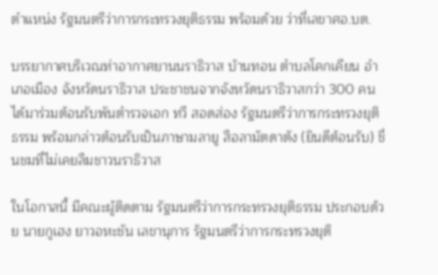ตำแหน่ง รัฐมนตรีว่าการกระทรวงยุติธรรม พร้อมด้วย ว่าที่เลขาศอ.บต.

บรรยากาศบริเวณท่าอากาศยานนราธิวาส บ้านทอน ตำบลโคกเคียน อำเภอเมือง จังหวัดนราธิวาส ประชาชนจากจังหวัดนราธิวาสกว่า 300 คน ได้มาร่วมต้อนรับพันตำรวจเอก ทวี สอดส่อง รัฐมนตรีว่าการกระทรวงยุติธรรม พร้อมกล่าวต้อนรับเป็นภาษามลายู สือลามัตดาตัง (ยินดีต้อนรับ) ชื่นชมที่ไม่เคยลืมชาวนราธิวาส

ในโอกาสนี้ มีคณะผู้ติดตาม รัฐมนตรีว่าการกระทรวงยุติธรรม ประกอบด้วย นายกูเฮง ยาวอหะชัน เลขานุการ รัฐมนตรีว่าการกระทรวงยุติ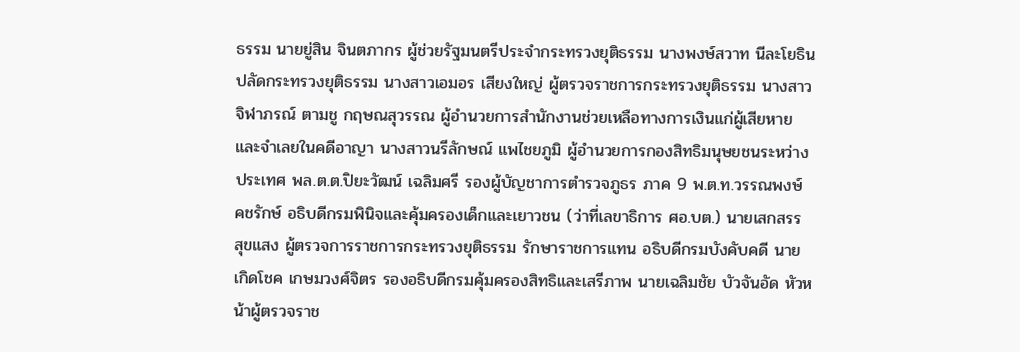ธรรม นายยู่สิน จินตภากร ผู้ช่วยรัฐมนตรีประจำกระทรวงยุติธรรม นางพงษ์สวาท นีละโยธิน ปลัดกระทรวงยุติธรรม นางสาวเอมอร เสียงใหญ่ ผู้ตรวจราชการกระทรวงยุติธรรม นางสาวจิฬาภรณ์ ตามชู กฤษณสุวรรณ ผู้อำนวยการสำนักงานช่วยเหลือทางการเงินแก่ผู้เสียหายและจำเลยในคดีอาญา นางสาวนรีลักษณ์ แพไชยภูมิ ผู้อำนวยการกองสิทธิมนุษยชนระหว่างประเทศ พล.ต.ต.ปิยะวัฒน์ เฉลิมศรี รองผู้บัญชาการตำรวจภูธร ภาค 9 พ.ต.ท.วรรณพงษ์ คชรักษ์ อธิบดีกรมพินิจและคุ้มครองเด็กและเยาวชน (ว่าที่เลขาธิการ ศอ.บต.) นายเสกสรร สุขแสง ผู้ตรวจการราชการกระทรวงยุติธรรม รักษาราชการแทน อธิบดีกรมบังคับคดี นายเกิดโชค เกษมวงศ์จิตร รองอธิบดีกรมคุ้มครองสิทธิและเสรีภาพ นายเฉลิมชัย บัวจันอัด หัวหน้าผู้ตรวจราช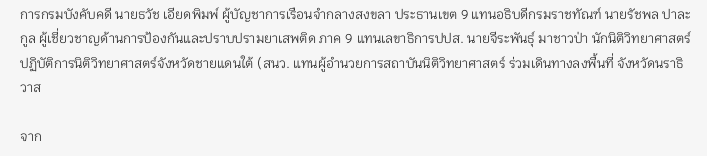การกรมบังคับคดี นายธวัช เอียดพิมพ์ ผู้บัญชาการเรือนจำกลางสงขลา ประธานเขต 9 แทนอธิบดีกรมราชทัณฑ์ นายรัชพล ปาละกูล ผู้เชี่ยวชาญด้านการป้องกันและปราบปรามยาเสพติด ภาค 9 แทนเลขาธิการปปส. นายจีระพันธุ์ มาชาวป่า นักนิติวิทยาศาสตร์ปฏิบัติการนิติวิทยาศาสตร์จังหวัดชายแดนใต้ (สนว. แทนผู้อำนวยการสถาบันนิติวิทยาศาสตร์ ร่วมเดินทางลงพื้นที่ จังหวัดนราธิวาส

จาก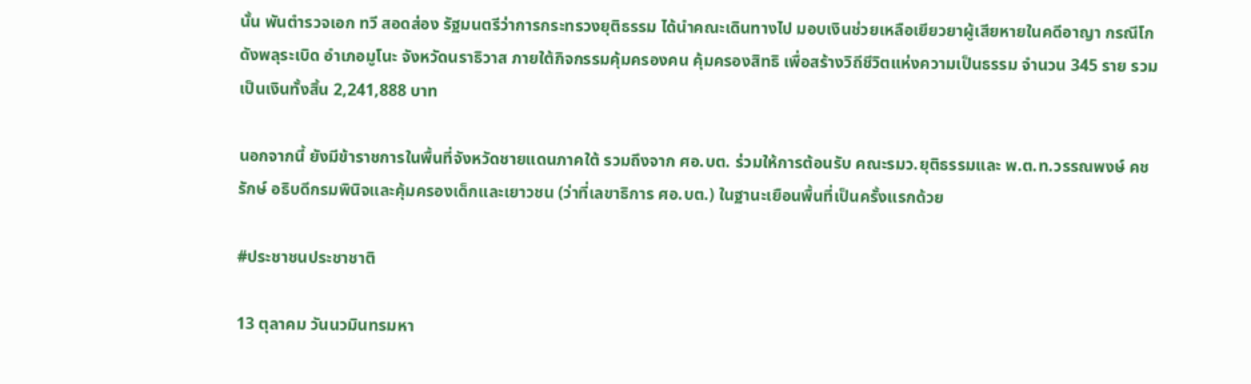นั้น พันตำรวจเอก ทวี สอดส่อง รัฐมนตรีว่าการกระทรวงยุติธรรม ได้นำคณะเดินทางไป มอบเงินช่วยเหลือเยียวยาผู้เสียหายในคดีอาญา กรณีโกดังพลุระเบิด อำเภอมูโนะ จังหวัดนราธิวาส ภายใต้กิจกรรมคุ้มครองคน คุ้มครองสิทธิ เพื่อสร้างวิถีชีวิตแห่งความเป็นธรรม จำนวน 345 ราย รวมเป็นเงินทั้งสิ้น 2,241,888 บาท

นอกจากนี้ ยังมีข้าราชการในพื้นที่จังหวัดชายแดนภาคใต้ รวมถึงจาก ศอ.บต. ร่วมให้การต้อนรับ คณะรมว.ยุติธรรมและ พ.ต.ท.วรรณพงษ์ คชรักษ์ อธิบดีกรมพินิจและคุ้มครองเด็กและเยาวชน (ว่าที่เลขาธิการ ศอ.บต.) ในฐานะเยือนพื้นที่เป็นครั้งแรกด้วย

#ประชาชนประชาชาติ

13 ตุลาคม วันนวมินทรมหา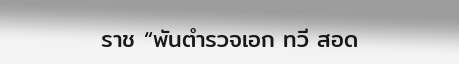ราช “พันตำรวจเอก ทวี สอด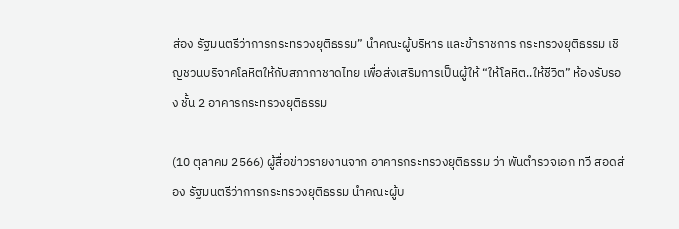ส่อง รัฐมนตรีว่าการกระทรวงยุติธรรม” นำคณะผู้บริหาร และข้าราชการ กระทรวงยุติธรรม เชิญชวนบริจาคโลหิตให้กับสภากาชาดไทย เพื่อส่งเสริมการเป็นผู้ให้ “ให้โลหิต..ให้ชีวิต” ห้องรับรอง ชั้น 2 อาคารกระทรวงยุติธรรม

(10 ตุลาคม 2566) ผู้สื่อข่าวรายงานจาก อาคารกระทรวงยุติธรรม ว่า พันตำรวจเอก ทวี สอดส่อง รัฐมนตรีว่าการกระทรวงยุติธรรม นำคณะผู้บ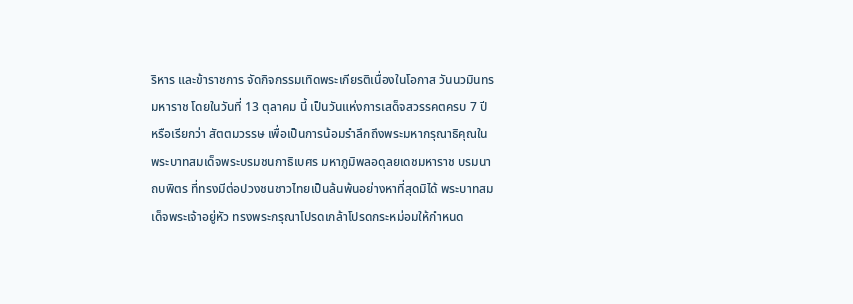ริหาร และข้าราชการ จัดกิจกรรมเทิดพระเกียรติเนื่องในโอกาส วันนวมินทรมหาราช โดยในวันที่ 13 ตุลาคม นี้ เป็นวันแห่งการเสด็จสวรรคตครบ 7 ปี หรือเรียกว่า สัตตมวรรษ เพื่อเป็นการน้อมรำลึกถึงพระมหากรุณาธิคุณในพระบาทสมเด็จพระบรมชนกาธิเบศร มหาภูมิพลอดุลยเดชมหาราช บรมนาถบพิตร ที่ทรงมีต่อปวงชนชาวไทยเป็นล้นพ้นอย่างหาที่สุดมิได้ พระบาทสมเด็จพระเจ้าอยู่หัว ทรงพระกรุณาโปรดเกล้าโปรดกระหม่อมให้กำหนด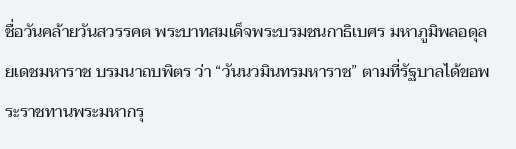ชื่อวันคล้ายวันสวรรคต พระบาทสมเด็จพระบรมชนกาธิเบศร มหาภูมิพลอดุลยเดชมหาราช บรมนาถบพิตร ว่า “วันนวมินทรมหาราช” ตามที่รัฐบาลได้ขอพระราชทานพระมหากรุ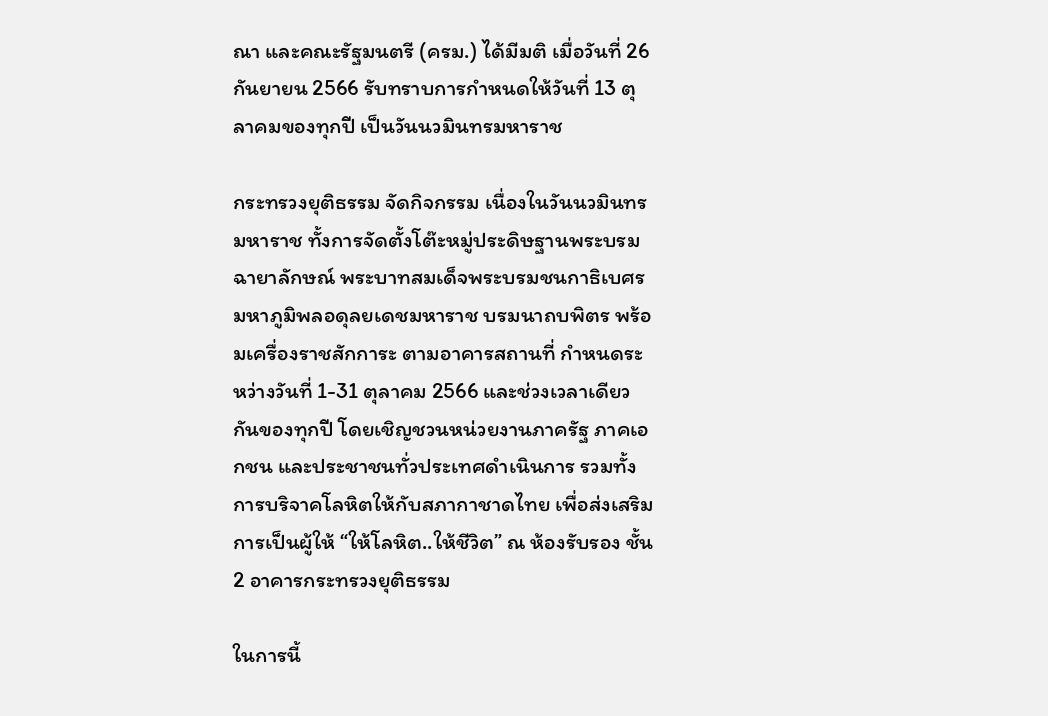ณา และคณะรัฐมนตรี (ครม.) ได้มีมติ เมื่อวันที่ 26 กันยายน 2566 รับทราบการกำหนดให้วันที่ 13 ตุลาคมของทุกปี เป็นวันนวมินทรมหาราช

กระทรวงยุติธรรม จัดกิจกรรม เนื่องในวันนวมินทรมหาราช ทั้งการจัดตั้งโต๊ะหมู่ประดิษฐานพระบรมฉายาลักษณ์ พระบาทสมเด็จพระบรมชนกาธิเบศร มหาภูมิพลอดุลยเดชมหาราช บรมนาถบพิตร พร้อมเครื่องราชสักการะ ตามอาคารสถานที่ กำหนดระหว่างวันที่ 1-31 ตุลาคม 2566 และช่วงเวลาเดียวกันของทุกปี โดยเชิญชวนหน่วยงานภาครัฐ ภาคเอกชน และประชาชนทั่วประเทศดำเนินการ รวมทั้งการบริจาคโลหิตให้กับสภากาชาดไทย เพื่อส่งเสริมการเป็นผู้ให้ “ให้โลหิต..ให้ชีวิต” ณ ห้องรับรอง ชั้น 2 อาคารกระทรวงยุติธรรม

ในการนี้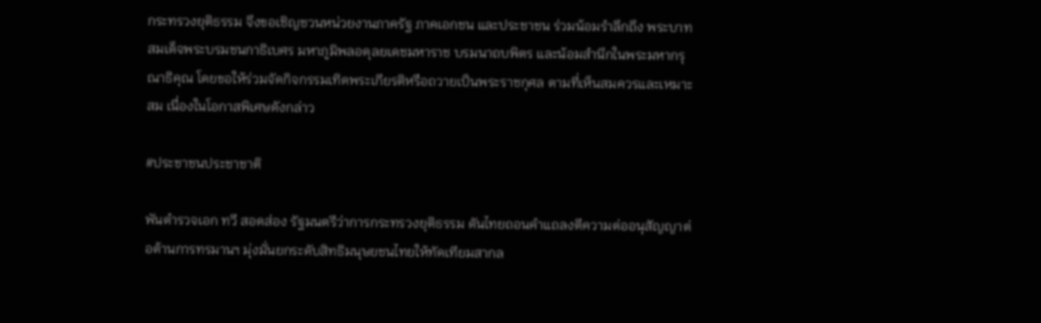กระทรวงยุติธรรม จึงขอเชิญชวนหน่วยงานภาครัฐ ภาคเอกชน และประชาชน ร่วมน้อมรำลึกถึง พระบาทสมเด็จพระบรมชนกาธิเบศร มหาภูมิพลอดุลยเดชมหาราช บรมนาถบพิตร และน้อมสำนึกในพระมหากรุณาธิคุณ โดยขอให้ร่วมจัดกิจกรรมเทิดพระเกียรติหรือถวายเป็นพระราชกุศล ตามที่เห็นสมควรและเหมาะสม เนื่องในโอกาสพิเศษดังกล่าว

#ประชาชนประชาชาติ

พันตำรวจเอก ทวี สอดส่อง รัฐมนตรีว่าการกระทรวงยุติธรรม ดันไทยถอนคำแถลงตีความต่ออนุสัญญาต่อต้านการทรมานฯ มุ่งมั่นยกระดับสิทธิมนุษยชนไทยให้ทัดเทียมสากล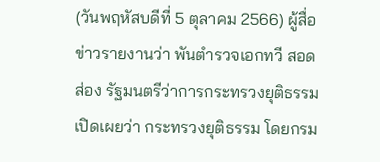(วันพฤหัสบดีที่ 5 ตุลาคม 2566) ผู้สื่อข่าวรายงานว่า พันตำรวจเอกทวี สอดส่อง รัฐมนตรีว่าการกระทรวงยุติธรรม เปิดเผยว่า กระทรวงยุติธรรม โดยกรม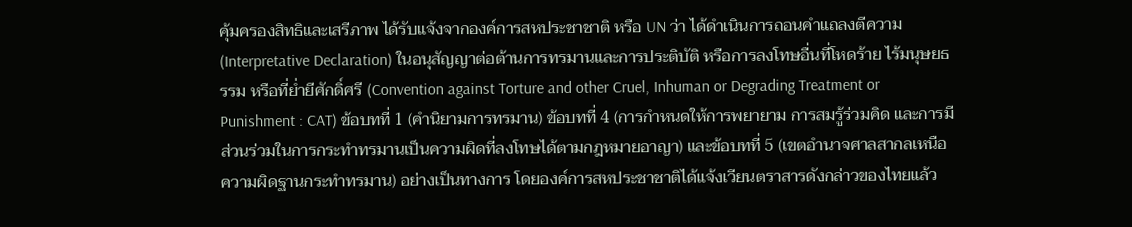คุ้มครองสิทธิและเสรีภาพ ได้รับแจ้งจากองค์การสหประชาชาติ หรือ UN ว่า ได้ดำเนินการถอนคำแถลงตีความ (Interpretative Declaration) ในอนุสัญญาต่อต้านการทรมานและการประติบัติ หรือการลงโทษอื่นที่โหดร้าย ไร้มนุษยธรรม หรือที่ย่ำยีศักดิ์ศรี (Convention against Torture and other Cruel, Inhuman or Degrading Treatment or Punishment : CAT) ข้อบทที่ 1 (คำนิยามการทรมาน) ข้อบทที่ 4 (การกำหนดให้การพยายาม การสมรู้ร่วมคิด และการมีส่วนร่วมในการกระทำทรมานเป็นความผิดที่ลงโทษได้ตามกฎหมายอาญา) และข้อบทที่ 5 (เขตอำนาจศาลสากลเหนือความผิดฐานกระทำทรมาน) อย่างเป็นทางการ โดยองค์การสหประชาชาติได้แจ้งเวียนตราสารดังกล่าวของไทยแล้ว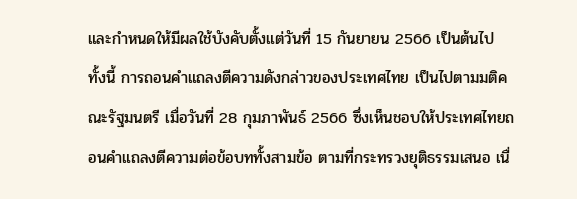และกำหนดให้มีผลใช้บังคับตั้งแต่วันที่ 15 กันยายน 2566 เป็นต้นไป ทั้งนี้ การถอนคำแถลงตีความดังกล่าวของประเทศไทย เป็นไปตามมติคณะรัฐมนตรี เมื่อวันที่ 28 กุมภาพันธ์ 2566 ซึ่งเห็นชอบให้ประเทศไทยถอนคำแถลงตีความต่อข้อบททั้งสามข้อ ตามที่กระทรวงยุติธรรมเสนอ เนื่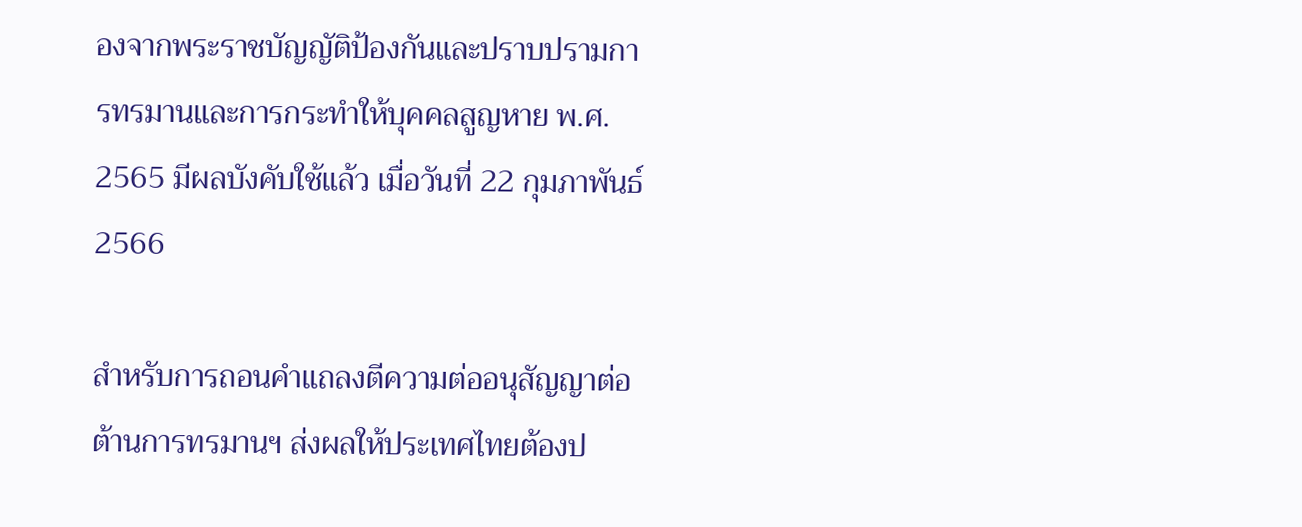องจากพระราชบัญญัติป้องกันและปราบปรามการทรมานและการกระทำให้บุคคลสูญหาย พ.ศ. 2565 มีผลบังคับใช้แล้ว เมื่อวันที่ 22 กุมภาพันธ์ 2566

สำหรับการถอนคำแถลงตีความต่ออนุสัญญาต่อต้านการทรมานฯ ส่งผลให้ประเทศไทยต้องป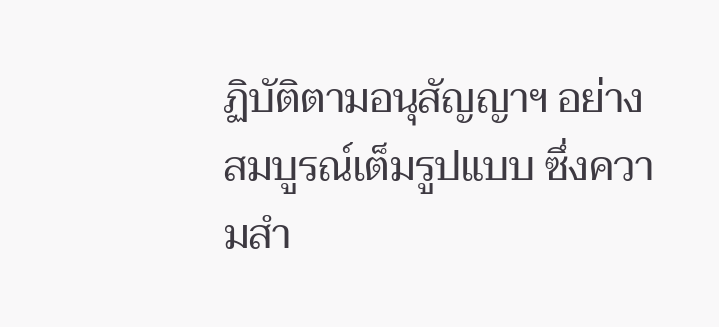ฏิบัติตามอนุสัญญาฯ อย่างสมบูรณ์เต็มรูปแบบ ซึ่งความสำ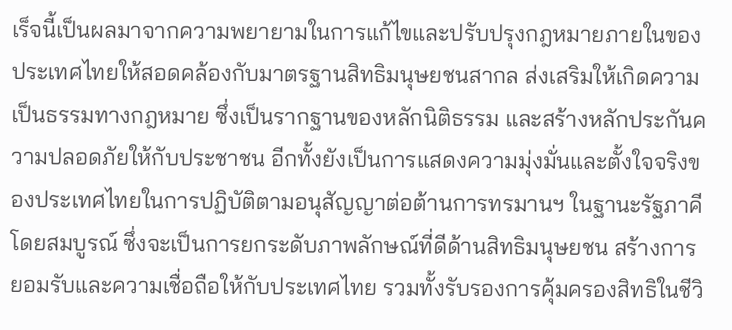เร็จนี้เป็นผลมาจากความพยายามในการแก้ไขและปรับปรุงกฎหมายภายในของประเทศไทยให้สอดคล้องกับมาตรฐานสิทธิมนุษยชนสากล ส่งเสริมให้เกิดความเป็นธรรมทางกฎหมาย ซึ่งเป็นรากฐานของหลักนิติธรรม และสร้างหลักประกันความปลอดภัยให้กับประชาชน อีกทั้งยังเป็นการแสดงความมุ่งมั่นและตั้งใจจริงของประเทศไทยในการปฏิบัติตามอนุสัญญาต่อต้านการทรมานฯ ในฐานะรัฐภาคีโดยสมบูรณ์ ซึ่งจะเป็นการยกระดับภาพลักษณ์ที่ดีด้านสิทธิมนุษยชน สร้างการยอมรับและความเชื่อถือให้กับประเทศไทย รวมทั้งรับรองการคุ้มครองสิทธิในชีวิ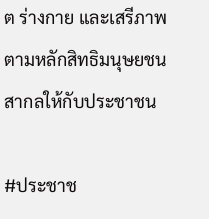ต ร่างกาย และเสรีภาพ ตามหลักสิทธิมนุษยชนสากลให้กับประชาชน

#ประชาช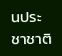นประชาชาติ